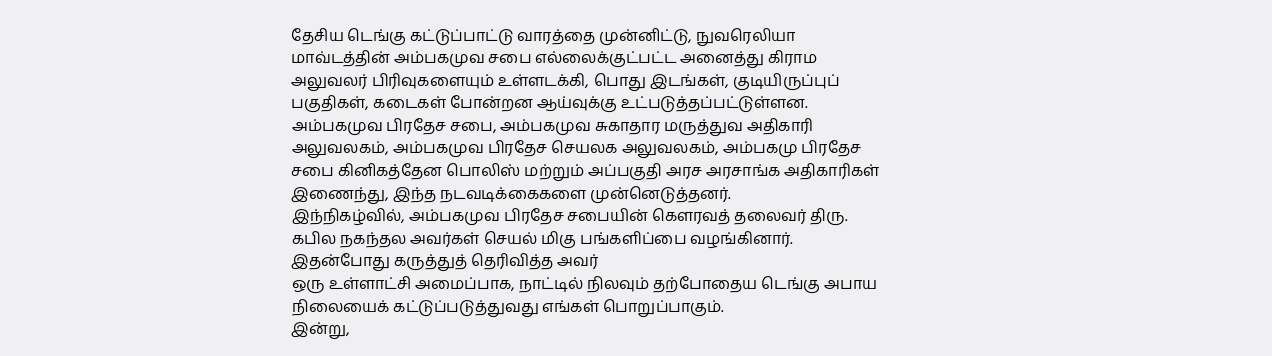தேசிய டெங்கு கட்டுப்பாட்டு வாரத்தை முன்னிட்டு, நுவரெலியா மாவ்டத்தின் அம்பகமுவ சபை எல்லைக்குட்பட்ட அனைத்து கிராம அலுவலர் பிரிவுகளையும் உள்ளடக்கி, பொது இடங்கள், குடியிருப்புப் பகுதிகள், கடைகள் போன்றன ஆய்வுக்கு உட்படுத்தப்பட்டுள்ளன.
அம்பகமுவ பிரதேச சபை, அம்பகமுவ சுகாதார மருத்துவ அதிகாரி அலுவலகம், அம்பகமுவ பிரதேச செயலக அலுவலகம், அம்பகமு பிரதேச சபை கினிகத்தேன பொலிஸ் மற்றும் அப்பகுதி அரச அரசாங்க அதிகாரிகள் இணைந்து, இந்த நடவடிக்கைகளை முன்னெடுத்தனர்.
இந்நிகழ்வில், அம்பகமுவ பிரதேச சபையின் கௌரவத் தலைவர் திரு. கபில நகந்தல அவர்கள் செயல் மிகு பங்களிப்பை வழங்கினார்.
இதன்போது கருத்துத் தெரிவித்த அவர்
ஒரு உள்ளாட்சி அமைப்பாக, நாட்டில் நிலவும் தற்போதைய டெங்கு அபாய நிலையைக் கட்டுப்படுத்துவது எங்கள் பொறுப்பாகும்.
இன்று,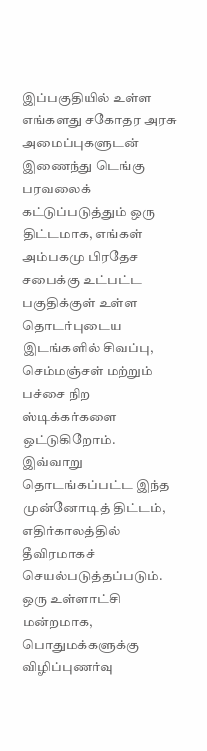இப்பகுதியில் உள்ள எங்களது சகோதர அரசு அமைப்புகளுடன் இணைந்து டெங்கு பரவலைக் கட்டுப்படுத்தும் ஒரு திட்டமாக, எங்கள் அம்பகமு பிரதேச சபைக்கு உட்பட்ட பகுதிக்குள் உள்ள தொடர்புடைய இடங்களில் சிவப்பு, செம்மஞ்சள் மற்றும் பச்சை நிற ஸ்டிக்கர்களை ஒட்டுகிறோம்.
இவ்வாறு தொடங்கப்பட்ட இந்த முன்னோடித் திட்டம், எதிர்காலத்தில் தீவிரமாகச் செயல்படுத்தப்படும்.
ஒரு உள்ளாட்சி மன்றமாக, பொதுமக்களுக்கு விழிப்புணர்வு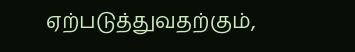ஏற்படுத்துவதற்கும்,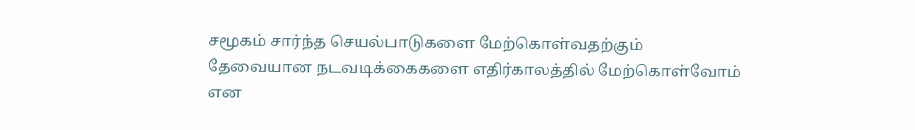சமூகம் சார்ந்த செயல்பாடுகளை மேற்கொள்வதற்கும் தேவையான நடவடிக்கைகளை எதிர்காலத்தில் மேற்கொள்வோம் என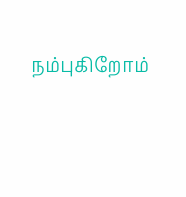நம்புகிறோம்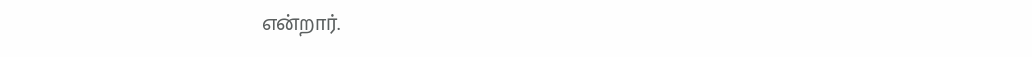என்றார்.